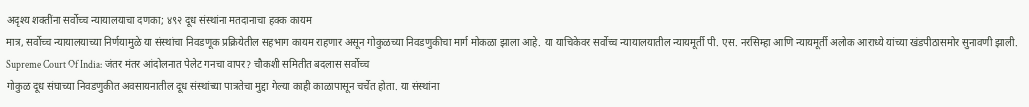अदृश्य शक्तींना सर्वोच्च न्यायालयाचा दणका; ४९२ दूध संस्थांना मतदानाचा हक्क कायम
मात्र, सर्वोच्च न्यायालयाच्या निर्णयामुळे या संस्थांचा निवडणूक प्रक्रियेतील सहभाग कायम राहणार असून गोकुळच्या निवडणुकीचा मार्ग मोकळा झाला आहे. या याचिकेवर सर्वोच्च न्यायालयातील न्यायमूर्ती पी. एस. नरसिम्हा आणि न्यायमूर्ती अलोक आराध्ये यांच्या खंडपीठासमोर सुनावणी झाली.
Supreme Court Of India: जंतर मंतर आंदोलनात पेलेट गनचा वापर? चौकशी समितीत बदलास सर्वोच्च
गोकुळ दूध संघाच्या निवडणुकीत अवसायनातील दूध संस्थांच्या पात्रतेचा मुद्दा गेल्या काही काळापासून चर्चेत होता. या संस्थांना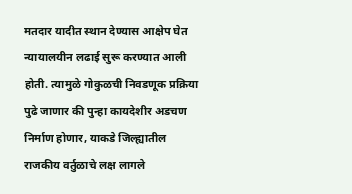मतदार यादीत स्थान देण्यास आक्षेप घेत न्यायालयीन लढाई सुरू करण्यात आली होती. त्यामुळे गोकुळची निवडणूक प्रक्रिया पुढे जाणार की पुन्हा कायदेशीर अडचण निर्माण होणार, याकडे जिल्ह्यातील राजकीय वर्तुळाचे लक्ष लागले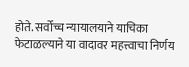होते. सर्वोच्च न्यायालयाने याचिका फेटाळल्याने या वादावर महत्त्वाचा निर्णय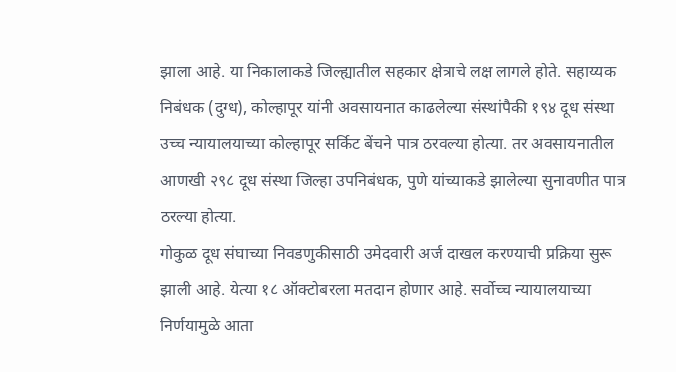झाला आहे. या निकालाकडे जिल्ह्यातील सहकार क्षेत्राचे लक्ष लागले होते. सहाय्यक
निबंधक (दुग्ध), कोल्हापूर यांनी अवसायनात काढलेल्या संस्थांपैकी १९४ दूध संस्था उच्च न्यायालयाच्या कोल्हापूर सर्किट बेंचने पात्र ठरवल्या होत्या. तर अवसायनातील आणखी २९८ दूध संस्था जिल्हा उपनिबंधक, पुणे यांच्याकडे झालेल्या सुनावणीत पात्र ठरल्या होत्या.
गोकुळ दूध संघाच्या निवडणुकीसाठी उमेदवारी अर्ज दाखल करण्याची प्रक्रिया सुरू झाली आहे. येत्या १८ ऑक्टोबरला मतदान होणार आहे. सर्वोच्च न्यायालयाच्या निर्णयामुळे आता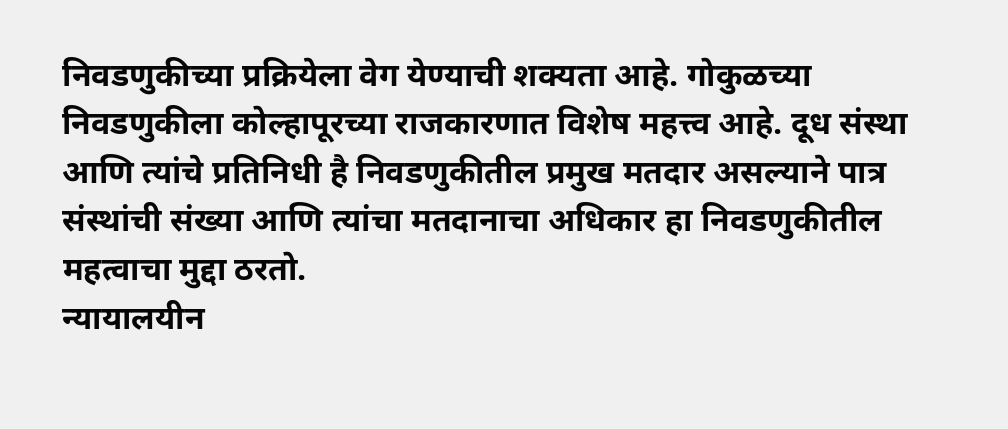निवडणुकीच्या प्रक्रियेला वेग येण्याची शक्यता आहे. गोकुळच्या निवडणुकीला कोल्हापूरच्या राजकारणात विशेष महत्त्व आहे. दूध संस्था आणि त्यांचे प्रतिनिधी है निवडणुकीतील प्रमुख मतदार असल्याने पात्र संस्थांची संख्या आणि त्यांचा मतदानाचा अधिकार हा निवडणुकीतील महत्वाचा मुद्दा ठरतो.
न्यायालयीन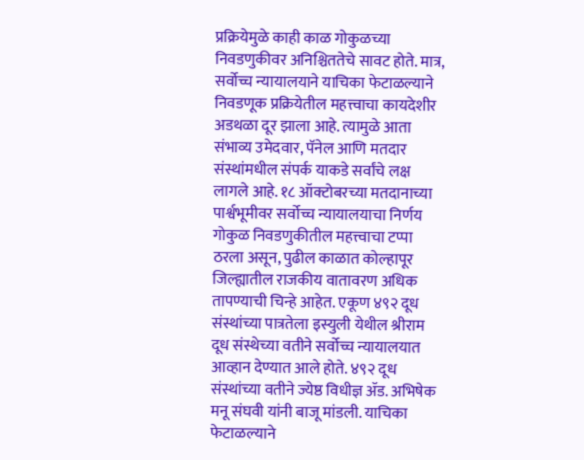प्रक्रियेमुळे काही काळ गोकुळच्या निवडणुकीवर अनिश्चिततेचे सावट होते. मात्र, सर्वोच्च न्यायालयाने याचिका फेटाळल्याने निवडणूक प्रक्रियेतील महत्त्वाचा कायदेशीर अडथळा दूर झाला आहे. त्यामुळे आता संभाव्य उमेदवार, पॅनेल आणि मतदार संस्थांमधील संपर्क याकडे सर्वांचे लक्ष लागले आहे. १८ ऑक्टोबरच्या मतदानाच्या पार्श्वभूमीवर सर्वोच्च न्यायालयाचा निर्णय गोकुळ निवडणुकीतील महत्त्वाचा टप्पा ठरला असून, पुढील काळात कोल्हापूर जिल्ह्यातील राजकीय वातावरण अधिक तापण्याची चिन्हे आहेत. एकूण ४९२ दूध संस्थांच्या पात्रतेला इस्युली येथील श्रीराम दूध संस्थेच्या वतीने सर्वोच्च न्यायालयात आव्हान देण्यात आले होते. ४९२ दूध संस्थांच्या वतीने ज्येष्ठ विधीज्ञ ॲड. अभिषेक मनू संघवी यांनी बाजू मांडली. याचिका फेटाळल्याने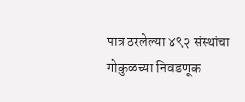पात्र ठरलेल्या ४९२ संस्थांचा गोकुळच्या निवडणूक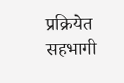प्रक्रियेत सहभागी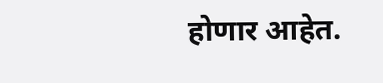होणार आहेत.